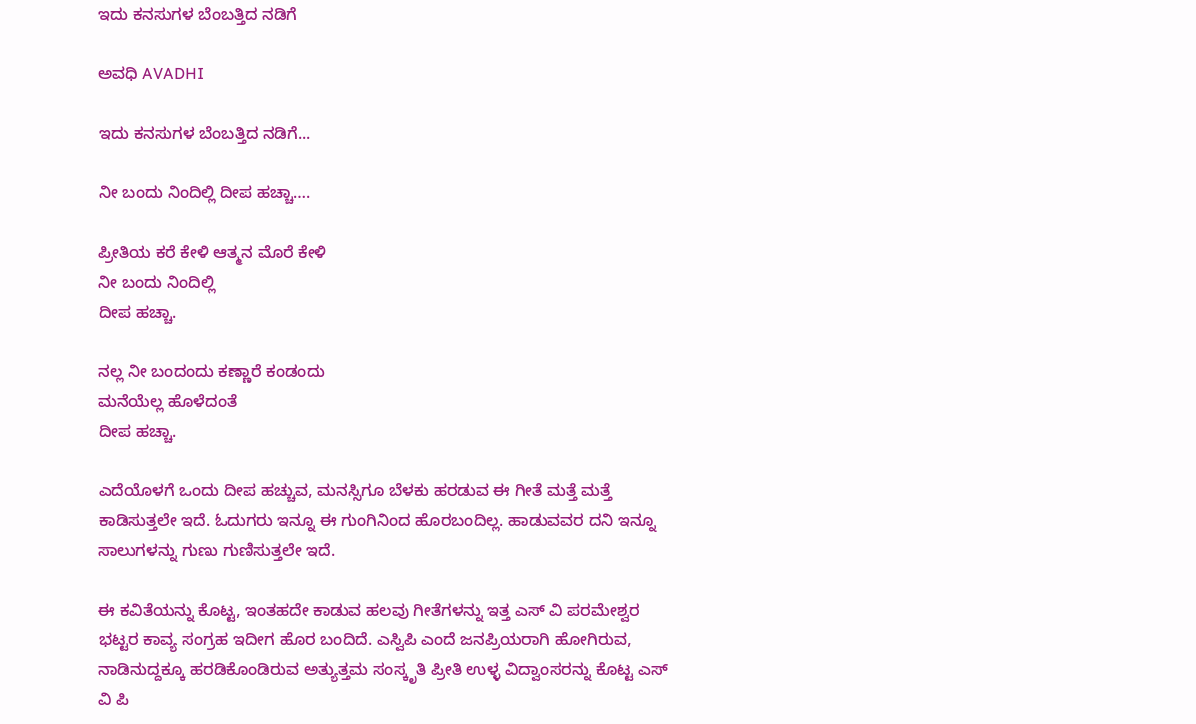ಇದು ಕನಸುಗಳ ಬೆಂಬತ್ತಿದ ನಡಿಗೆ‍

ಅವಧಿ AVADHI

ಇದು ಕನಸುಗಳ ಬೆಂಬತ್ತಿದ ನಡಿಗೆ...

ನೀ ಬಂದು ನಿಂದಿಲ್ಲಿ ದೀಪ ಹಚ್ಚಾ….

ಪ್ರೀತಿಯ ಕರೆ ಕೇಳಿ ಆತ್ಮನ ಮೊರೆ ಕೇಳಿ
ನೀ ಬಂದು ನಿಂದಿಲ್ಲಿ
ದೀಪ ಹಚ್ಚಾ.

ನಲ್ಲ ನೀ ಬಂದಂದು ಕಣ್ಣಾರೆ ಕಂಡಂದು
ಮನೆಯೆಲ್ಲ ಹೊಳೆದಂತೆ
ದೀಪ ಹಚ್ಚಾ.

ಎದೆಯೊಳಗೆ ಒಂದು ದೀಪ ಹಚ್ಚುವ, ಮನಸ್ಸಿಗೂ ಬೆಳಕು ಹರಡುವ ಈ ಗೀತೆ ಮತ್ತೆ ಮತ್ತೆ ಕಾಡಿಸುತ್ತಲೇ ಇದೆ. ಓದುಗರು ಇನ್ನೂ ಈ ಗುಂಗಿನಿಂದ ಹೊರಬಂದಿಲ್ಲ. ಹಾಡುವವರ ದನಿ ಇನ್ನೂ ಸಾಲುಗಳನ್ನು ಗುಣು ಗುಣಿಸುತ್ತಲೇ ಇದೆ.

ಈ ಕವಿತೆಯನ್ನು ಕೊಟ್ಟ, ಇಂತಹದೇ ಕಾಡುವ ಹಲವು ಗೀತೆಗಳನ್ನು ಇತ್ತ ಎಸ್ ವಿ ಪರಮೇಶ್ವರ ಭಟ್ಟರ ಕಾವ್ಯ ಸಂಗ್ರಹ ಇದೀಗ ಹೊರ ಬಂದಿದೆ. ಎಸ್ವಿಪಿ ಎಂದೆ ಜನಪ್ರಿಯರಾಗಿ ಹೋಗಿರುವ, ನಾಡಿನುದ್ದಕ್ಕೂ ಹರಡಿಕೊಂಡಿರುವ ಅತ್ಯುತ್ತಮ ಸಂಸ್ಕೃತಿ ಪ್ರೀತಿ ಉಳ್ಳ ವಿದ್ವಾಂಸರನ್ನು ಕೊಟ್ಟ ಎಸ್ ವಿ ಪಿ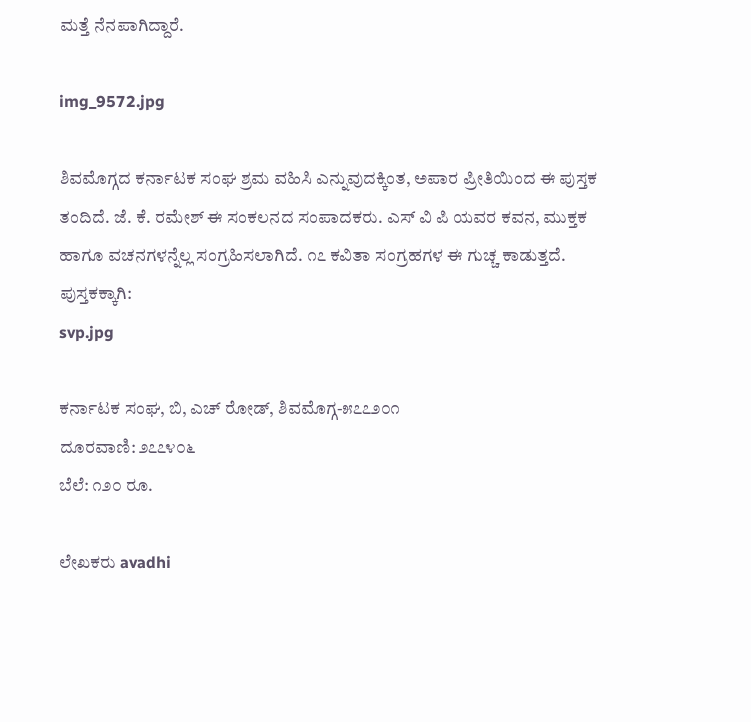ಮತ್ತೆ ನೆನಪಾಗಿದ್ದಾರೆ.

img_9572.jpg

ಶಿವಮೊಗ್ಗದ ಕರ್ನಾಟಕ ಸಂಘ ಶ್ರಮ ವಹಿಸಿ ಎನ್ನುವುದಕ್ಕಿಂತ, ಅಪಾರ ಪ್ರೀತಿಯಿಂದ ಈ ಪುಸ್ತಕ ತಂದಿದೆ. ಜೆ. ಕೆ. ರಮೇಶ್ ಈ ಸಂಕಲನದ ಸಂಪಾದಕರು. ಎಸ್ ವಿ ಪಿ ಯವರ ಕವನ, ಮುಕ್ತಕ ಹಾಗೂ ವಚನಗಳನ್ನೆಲ್ಲ ಸಂಗ್ರಹಿಸಲಾಗಿದೆ. ೧೭ ಕವಿತಾ ಸಂಗ್ರಹಗಳ ಈ ಗುಚ್ಚ ಕಾಡುತ್ತದೆ.
ಪುಸ್ತಕಕ್ಕಾಗಿ:
svp.jpg

ಕರ್ನಾಟಕ ಸಂಘ, ಬಿ, ಎಚ್ ರೋಡ್, ಶಿವಮೊಗ್ಗ-೫೭೭೨೦೧
ದೂರವಾಣಿ: ೨೭೭೪೦೬
ಬೆಲೆ: ೧೨೦ ರೂ.

ಲೇಖಕರು avadhi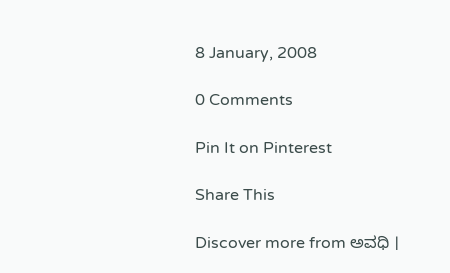8 January, 2008

0 Comments

Pin It on Pinterest

Share This

Discover more from ಅವಧಿ ।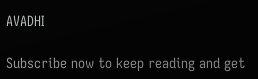AVADHI

Subscribe now to keep reading and get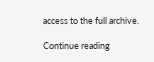access to the full archive.

Continue reading